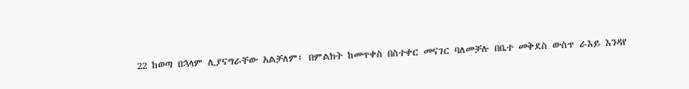22 ከወጣ በኋላም ሊያናግራቸው አልቻለም፤ በምልክት ከመጥቀስ በስተቀር መናገር ባለመቻሉ በቤተ መቅደስ ውስጥ ራእይ እንዳየ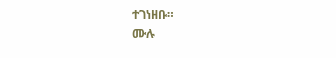ተገነዘቡ።
ሙሉ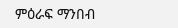ምዕራፍ ማንበብ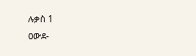ሉቃስ 1
ዐውደ-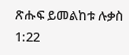ጽሑፍ ይመልከቱ ሉቃስ 1:22